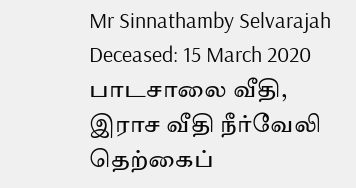Mr Sinnathamby Selvarajah
Deceased: 15 March 2020
பாடசாலை வீதி, இராச வீதி நீர்வேலி தெற்கைப்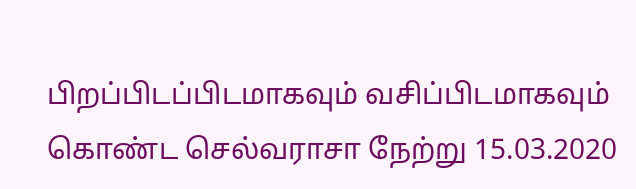பிறப்பிடப்பிடமாகவும் வசிப்பிடமாகவும் கொண்ட செல்வராசா நேற்று 15.03.2020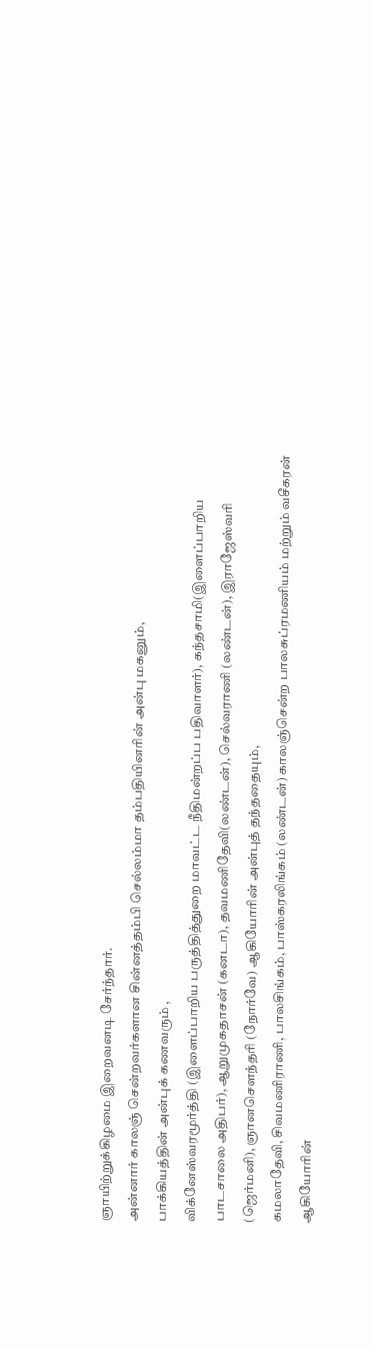ஞாயிற்றுக்கிழமை இறைவனடி சேர்ந்தார்.
அன்னார் காலஞ் சென்றவர்களான சின்னத்தம்பி செல்லம்மா தம்பதியினரின் அன்பு மகனும்,
பாக்கியத்தின் அன்புக் கணவரும் ,
விக்னேஸ்வரமூர்த்தி (இளைப்பாறிய பருத்தித்துறை மாவட்ட நீதிமன்றப்ப பதிவாளர்), கந்தசாமி(இளைப்பாறிய பாடசாலை அதிபர்), ஆறுமுகதாசன் (கனடா), தவமணிதேவி(லண்டன்), செல்வராணி (லண்டன்), இராஜேஸ்வரி (ஜெர்மனி), ஞானசௌந்தரி (நோர்வே) ஆகியோரின் அன்புத் தந்ததையும்,
கமலாதேவி, சிவமணிராணி, பாலசிங்கம், பாஸ்கரலிங்கம் (லண்டன்) காலஞ்சென்ற பாலசுப்ரமணியம் மற்றும் வசீகரன் ஆகியோரின்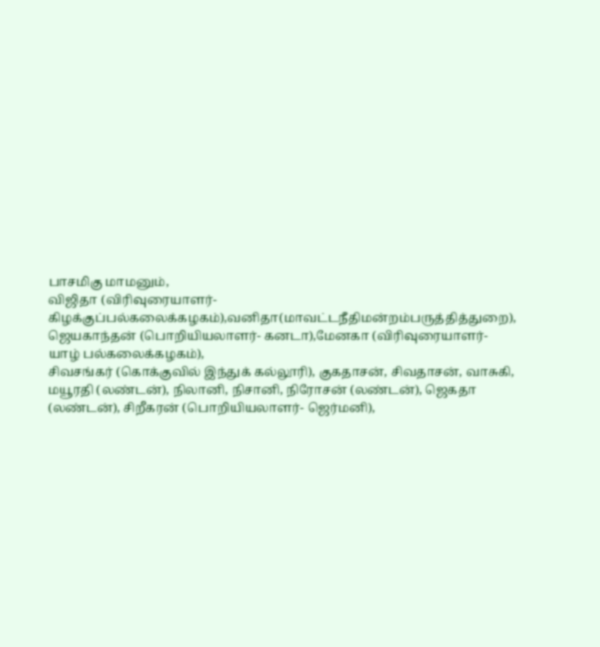பாசமிகு மாமனும்,
விஜிதா (விரிவுரையாளர்- கிழக்குப்பல்கலைக்கழகம்),வனிதா(மாவட்டநீதிமன்றம்பருத்தித்துறை),
ஜெயகாந்தன் (பொறியியலாளர்- கனடா),மேனகா (விரிவுரையாளர்- யாழ் பல்கலைக்கழகம்),
சிவசங்கர் (கொக்குவில் இந்துக் கல்லூரி), குகதாசன், சிவதாசன், வாசுகி, மயூரதி (லண்டன்), நிலானி, நிசானி, நிரோசன் (லண்டன்), ஜெகதா (லண்டன்), சிறீகரன் (பொறியியலாளர்- ஜெர்மனி),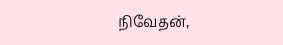நிவேதன்,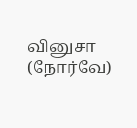வினுசா (நோர்வே)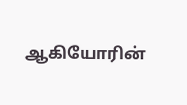ஆகியோரின்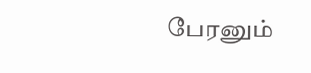பேரனும்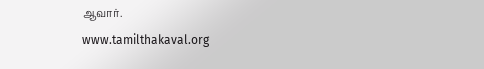ஆவார்.
www.tamilthakaval.org